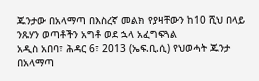ጁንታው በአላማጣ በእስረኛ መልክ የያዛቸውን ከ10 ሺህ በላይ ንጹሃን ወጣቶችን አግቶ ወደ ኋላ አፈግፍጓል
አዲስ አበባ፣ ሕዳር 6፣ 2013 (ኤፍ.ቢ.ሲ) የህወሓት ጁንታ በአላማጣ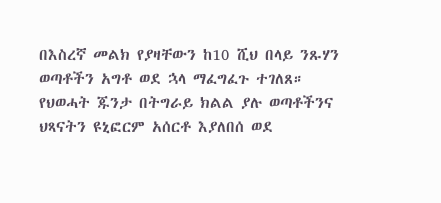በእስረኛ መልክ የያዛቸውን ከ10 ሺህ በላይ ንጹሃን ወጣቶችን አግቶ ወደ ኋላ ማፈግፈጉ ተገለጸ።
የህወሓት ጁንታ በትግራይ ክልል ያሉ ወጣቶችንና ህጻናትን ዩኒፎርም አሰርቶ እያለበሰ ወደ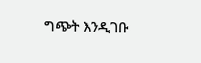ግጭት እንዲገቡ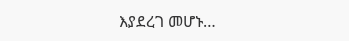እያደረገ መሆኑ…